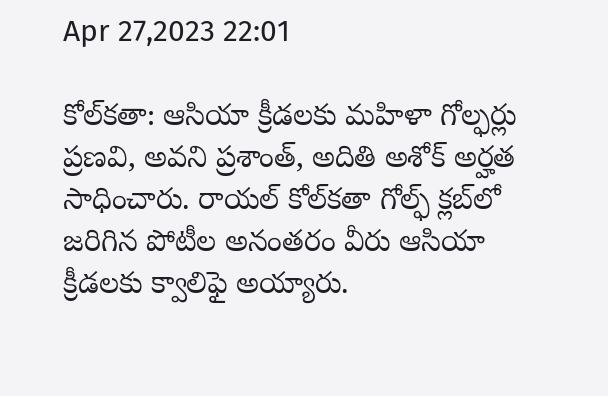Apr 27,2023 22:01

కోల్‌కతా: ఆసియా క్రీడలకు మహిళా గోల్ఫర్లు ప్రణవి, అవని ప్రశాంత్‌, అదితి అశోక్‌ అర్హత సాధించారు. రాయల్‌ కోల్‌కతా గోల్ఫ్‌ క్లబ్‌లో జరిగిన పోటీల అనంతరం వీరు ఆసియా క్రీడలకు క్వాలిఫై అయ్యారు.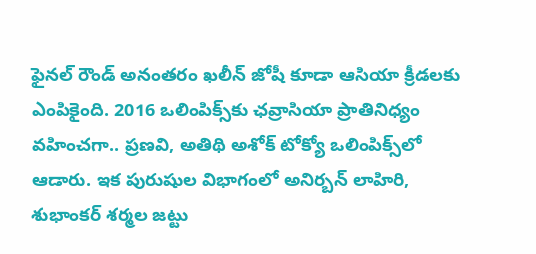ఫైనల్‌ రౌండ్‌ అనంతరం ఖలీన్‌ జోషీ కూడా ఆసియా క్రీడలకు ఎంపికైంది. 2016 ఒలింపిక్స్‌కు ఛవ్రాసియా ప్రాతినిధ్యం వహించగా.. ప్రణవి, అతిథి అశోక్‌ టోక్యో ఒలింపిక్స్‌లో ఆడారు. ఇక పురుషుల విభాగంలో అనిర్బన్‌ లాహిరి, శుభాంకర్‌ శర్మల జట్టు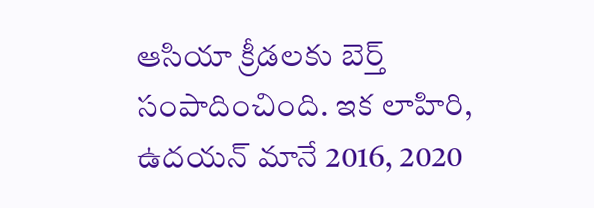ఆసియా క్రీడలకు బెర్త్‌ సంపాదించింది. ఇక లాహిరి, ఉదయన్‌ మానే 2016, 2020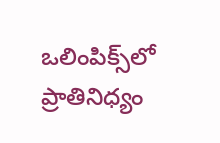ఒలింపిక్స్‌లో ప్రాతినిధ్యం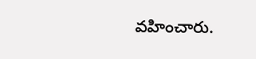వహించారు.